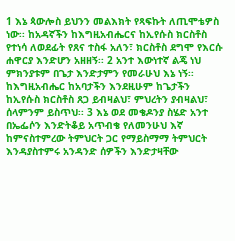1 እኔ ጳውሎስ ይህንን መልእክት የጻፍኩት ለጢሞቴዎስ ነው፡፡ ከአዳኛችን ከእግዚአብሔርና ከኢየሱስ ክርስቶስ የተነሳ ለወደፊት የጸና ተስፋ አለን፣ ክርስቶስ ደግሞ የእርሱ ሐዋርያ እንድሆን አዘዘኝ፡፡ 2 አንተ እውነተኛ ልጄ ነህ ምክንያቱም በጌታ እንድታምን የመራሁህ እኔ ነኝ፡፡ ከእግዚአብሔር ከአባታችን እንደዚሁም ከጌታችን ከኢየሱስ ክርስቶስ ጸጋ ይብዛልህ፣ ምህረትን ያብዛልህ፣ ሰላምንም ይስጥህ፡፡ 3 እኔ ወደ መቄዶንያ ስሄድ አንተ በኤፌሶን እንድትቆይ አጥብቄ የለመንሁህ እኛ ከምናስተምረው ትምህርት ጋር የማይስማማ ትምህርት እንዳያስተምሩ አንዳንድ ሰዎችን እንድታዛቸው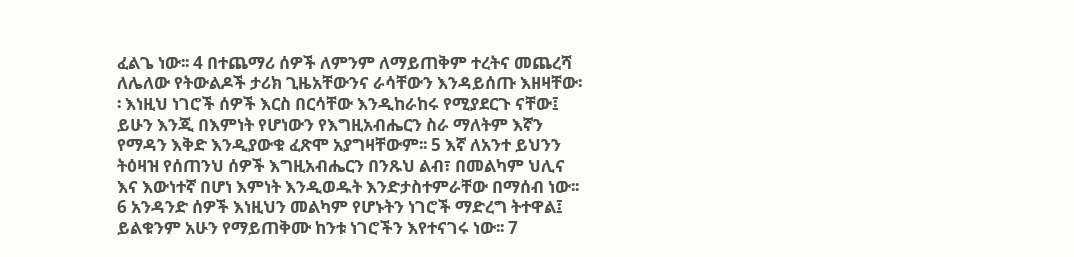ፈልጌ ነው፡፡ 4 በተጨማሪ ሰዎች ለምንም ለማይጠቅም ተረትና መጨረሻ ለሌለው የትውልዶች ታሪክ ጊዜአቸውንና ራሳቸውን እንዳይሰጡ እዘዛቸው፡፡ እነዚህ ነገሮች ሰዎች እርስ በርሳቸው እንዲከራከሩ የሚያደርጉ ናቸው፤ ይሁን እንጂ በእምነት የሆነውን የእግዚአብሔርን ስራ ማለትም እኛን የማዳን እቅድ እንዲያውቁ ፈጽሞ አያግዛቸውም፡፡ 5 እኛ ለአንተ ይህንን ትዕዛዝ የሰጠንህ ሰዎች እግዚአብሔርን በንጹህ ልብ፣ በመልካም ህሊና እና እውነተኛ በሆነ እምነት እንዲወዱት እንድታስተምራቸው በማሰብ ነው፡፡ 6 አንዳንድ ሰዎች እነዚህን መልካም የሆኑትን ነገሮች ማድረግ ትተዋል፤ ይልቁንም አሁን የማይጠቅሙ ከንቱ ነገሮችን እየተናገሩ ነው፡፡ 7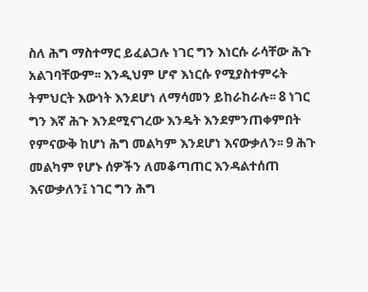ስለ ሕግ ማስተማር ይፈልጋሉ ነገር ግን እነርሱ ራሳቸው ሕጉ አልገባቸውም፡፡ እንዲህም ሆኖ እነርሱ የሚያስተምሩት ትምህርት እውነት እንደሆነ ለማሳመን ይከራከራሉ፡፡ 8 ነገር ግን እኛ ሕጉ እንደሚናገረው እንዴት እንደምንጠቀምበት የምናውቅ ከሆነ ሕግ መልካም እንደሆነ እናውቃለን፡፡ 9 ሕጉ መልካም የሆኑ ሰዎችን ለመቆጣጠር እንዳልተሰጠ እናውቃለን፤ ነገር ግን ሕግ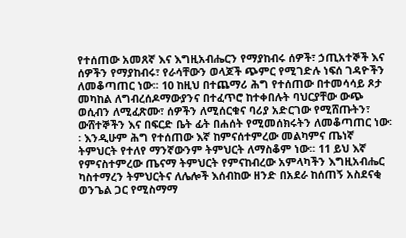የተሰጠው አመጸኛ እና እግዚአብሔርን የማያከብሩ ሰዎች፣ ኃጢአተኞች እና ሰዎችን የማያከብሩ፣ የራሳቸውን ወላጆች ጭምር የሚገድሉ ነፍሰ ገዳዮችን ለመቆጣጠር ነው፡፡ 10 ከዚህ በተጨማሪ ሕግ የተሰጠው በተመሳሳይ ጾታ መካከል ለግብረሰዶማውያንና በተፈጥሮ ከተቀበሉት ባህርያቸው ውጭ ወሲብን ለሚፈጽሙ፣ ሰዎችን ለሚሰርቁና ባሪያ አድርገው የሚሸጡትን፣ ውሸተኞችን እና በፍርድ ቤት ፊት በሐሰት የሚመሰክሩትን ለመቆጣጠር ነው፡፡ እንዲሁም ሕግ የተሰጠው እኛ ከምናሰተምረው መልካምና ጤነኛ ትምህርት የተለየ ማንኛውንም ትምህርት ለማስቆም ነው፡፡ 11 ይህ እኛ የምናስተምረው ጤናማ ትምህርት የምናከብረው አምላካችን እግዚአብሔር ካስተማረን ትምህርትና ለሌሎች እሰብከው ዘንድ በአደራ ከሰጠኝ አስደናቂ ወንጌል ጋር የሚስማማ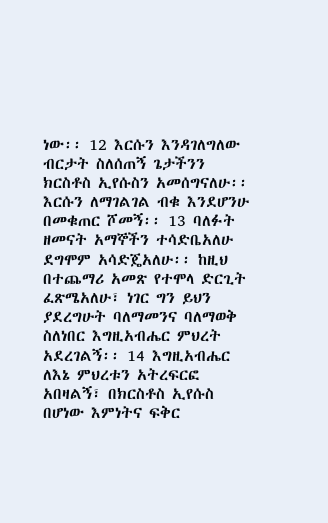ነው፡፡ 12 እርሱን እንዳገለግለው ብርታት ስለሰጠኝ ጌታችንን ክርስቶስ ኢየሱስን አመሰግናለሁ፡፡ እርሱን ለማገልገል ብቁ እንደሆንሁ በመቁጠር ሾመኝ፡፡ 13 ባለፉት ዘመናት አማኞችን ተሳድቤአለሁ ደግሞም አሳድጄአለሁ፡፡ ከዚህ በተጨማሪ አመጽ የተሞላ ድርጊት ፈጽሜአለሁ፣ ነገር ግን ይህን ያደረግሁት ባለማመንና ባለማወቅ ስለነበር እግዚአብሔር ምህረት አደረገልኝ፡፡ 14 እግዚአብሔር ለእኔ ምህረቱን አትረፍርፎ አበዛልኝ፣ በክርስቶስ ኢየሱስ በሆነው እምነትና ፍቅር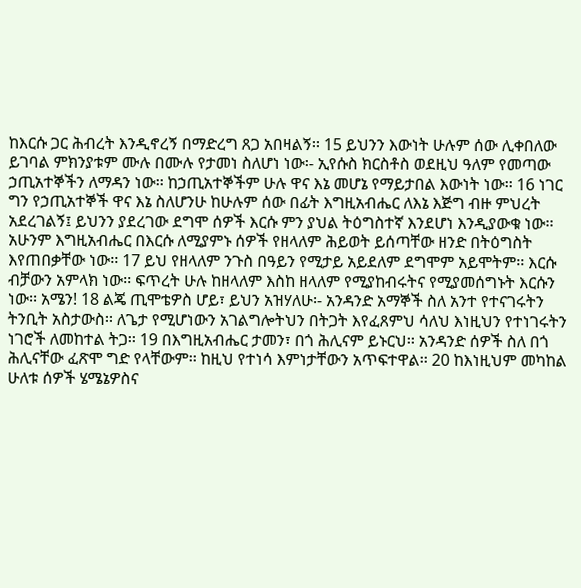ከእርሱ ጋር ሕብረት እንዲኖረኝ በማድረግ ጸጋ አበዛልኝ፡፡ 15 ይህንን እውነት ሁሉም ሰው ሊቀበለው ይገባል ምክንያቱም ሙሉ በሙሉ የታመነ ስለሆነ ነው፡- ኢየሱስ ክርስቶስ ወደዚህ ዓለም የመጣው ኃጢአተኞችን ለማዳን ነው፡፡ ከኃጢአተኞችም ሁሉ ዋና እኔ መሆኔ የማይታበል እውነት ነው፡፡ 16 ነገር ግን የኃጢአተኞች ዋና እኔ ስለሆንሁ ከሁሉም ሰው በፊት እግዚአብሔር ለእኔ እጅግ ብዙ ምህረት አደረገልኝ፤ ይህንን ያደረገው ደግሞ ሰዎች እርሱ ምን ያህል ትዕግስተኛ እንደሆነ እንዲያውቁ ነው፡፡ አሁንም እግዚአብሔር በእርሱ ለሚያምኑ ሰዎች የዘላለም ሕይወት ይሰጣቸው ዘንድ በትዕግስት እየጠበቃቸው ነው፡፡ 17 ይህ የዘላለም ንጉስ በዓይን የሚታይ አይደለም ደግሞም አይሞትም፡፡ እርሱ ብቻውን አምላክ ነው፡፡ ፍጥረት ሁሉ ከዘላለም እስከ ዘላለም የሚያከብሩትና የሚያመሰግኑት እርሱን ነው፡፡ አሜን! 18 ልጄ ጢሞቴዎስ ሆይ፣ ይህን አዝሃለሁ፡- አንዳንድ አማኞች ስለ አንተ የተናገሩትን ትንቢት አስታውስ፡፡ ለጌታ የሚሆነውን አገልግሎትህን በትጋት እየፈጸምህ ሳለህ እነዚህን የተነገሩትን ነገሮች ለመከተል ትጋ፡፡ 19 በእግዚአብሔር ታመን፣ በጎ ሕሊናም ይኑርህ፡፡ አንዳንድ ሰዎች ስለ በጎ ሕሊናቸው ፈጽሞ ግድ የላቸውም፡፡ ከዚህ የተነሳ እምነታቸውን አጥፍተዋል፡፡ 20 ከእነዚህም መካከል ሁለቱ ሰዎች ሄሜኔዎስና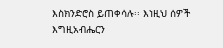እስክንድሮስ ይጠቀሳሉ፡፡ እነዚህ ሰዎች እግዚአብሔርን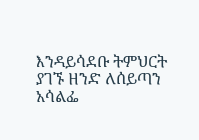እንዳይሳደቡ ትምህርት ያገኙ ዘንድ ለሰይጣን አሳልፌ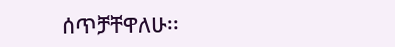ሰጥቻቸዋለሁ፡፡